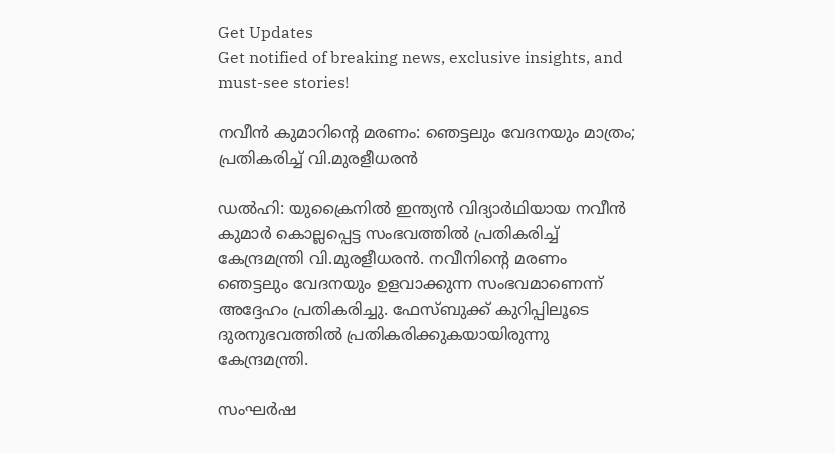Get Updates
Get notified of breaking news, exclusive insights, and must-see stories!

നവീന്‍ കുമാറിന്റെ മരണം: ഞെട്ടലും വേദനയും മാത്രം; പ്രതികരിച്ച് വി.മുരളീധരൻ

ഡൽഹി: യുക്രൈനിൽ ഇന്ത്യന്‍ വിദ്യാര്‍ഥിയായ നവീന്‍ കുമാര്‍ കൊല്ലപ്പെട്ട സംഭവത്തിൽ പ്രതികരിച്ച് കേന്ദ്രമന്ത്രി വി.മുരളീധരൻ. നവീനിന്റെ മരണം ഞെട്ടലും വേദനയും ഉളവാക്കുന്ന സംഭവമാണെന്ന് അദ്ദേഹം പ്രതികരിച്ചു. ഫേസ്ബുക്ക് കുറിപ്പിലൂടെ ദുരനുഭവത്തിൽ പ്രതികരിക്കുകയായിരുന്നു കേന്ദ്രമന്ത്രി.

സംഘര്‍ഷ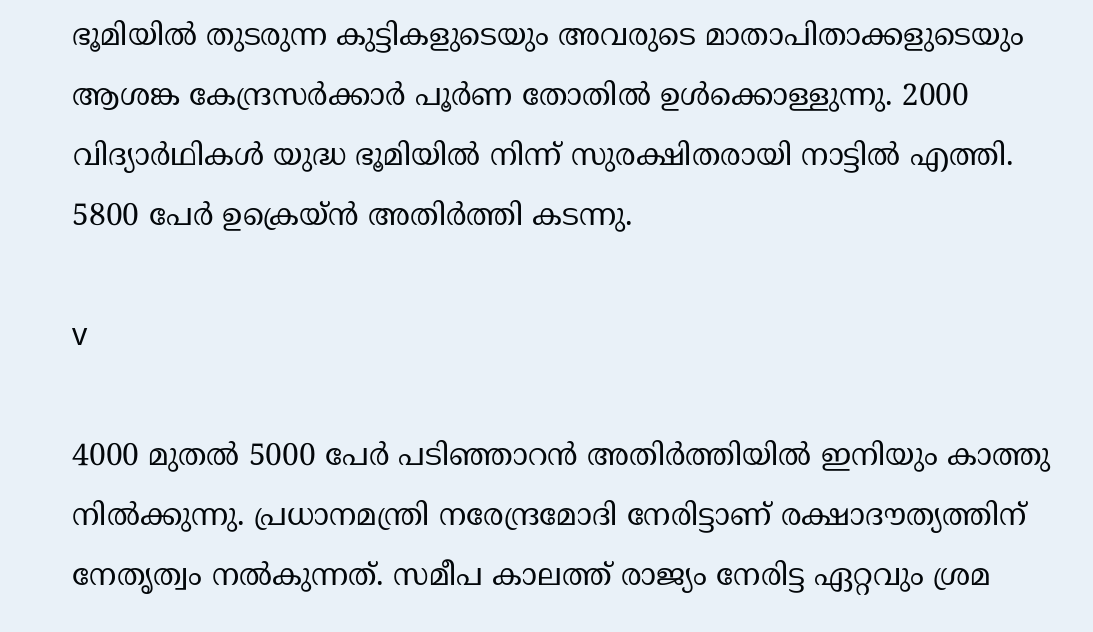ഭൂമിയില്‍ തുടരുന്ന കുട്ടികളുടെയും അവരുടെ മാതാപിതാക്കളുടെയും ആശങ്ക കേന്ദ്രസര്‍ക്കാര്‍ പൂര്‍ണ തോതില്‍ ഉള്‍ക്കൊള്ളുന്നു. 2000 വിദ്യാര്‍ഥികള്‍ യുദ്ധ ഭൂമിയില്‍ നിന്ന് സുരക്ഷിതരായി നാട്ടിൽ എത്തി. 5800 പേര്‍ ഉക്രെയ്‌ന്‍ അതിര്‍ത്തി കടന്നു.

v

4000 മുതൽ 5000 പേര്‍ പടിഞ്ഞാറന്‍ അതിര്‍ത്തിയില്‍ ഇനിയും കാത്തു നില്‍ക്കുന്നു. പ്രധാനമന്ത്രി നരേന്ദ്രമോദി നേരിട്ടാണ് രക്ഷാദൗത്യത്തിന് നേതൃത്വം നല്‍കുന്നത്. സമീപ കാലത്ത് രാജ്യം നേരിട്ട ഏറ്റവും ശ്രമ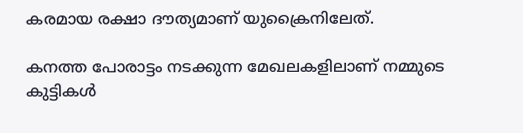കരമായ രക്ഷാ ദൗത്യമാണ് യുക്രൈനിലേത്.

കനത്ത പോരാട്ടം നടക്കുന്ന മേഖലകളിലാണ് നമ്മുടെ കുട്ടികള്‍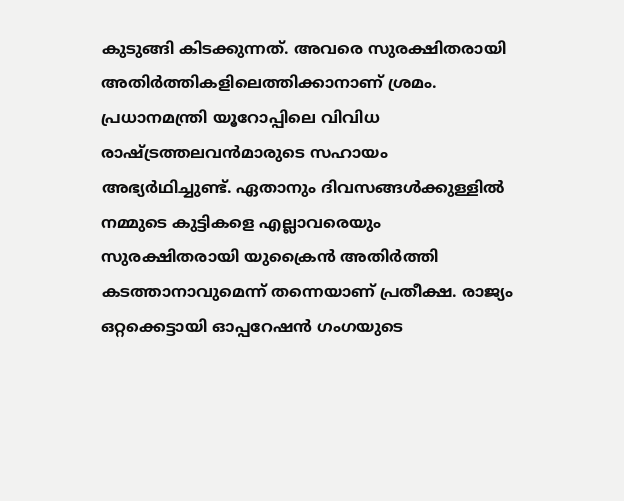കുടുങ്ങി കിടക്കുന്നത്. അവരെ സുരക്ഷിതരായി അതിര്‍ത്തികളിലെത്തിക്കാനാണ് ശ്രമം. പ്രധാനമന്ത്രി യൂറോപ്പിലെ വിവിധ രാഷ്ട്രത്തലവന്‍മാരുടെ സഹായം അഭ്യര്‍ഥിച്ചുണ്ട്. ഏതാനും ദിവസങ്ങള്‍ക്കുള്ളില്‍ നമ്മുടെ കുട്ടികളെ എല്ലാവരെയും സുരക്ഷിതരായി യുക്രൈൻ അതിര്‍ത്തി കടത്താനാവുമെന്ന് തന്നെയാണ് പ്രതീക്ഷ. രാജ്യം ഒറ്റക്കെട്ടായി ഓപ്പറേഷന്‍ ഗംഗയുടെ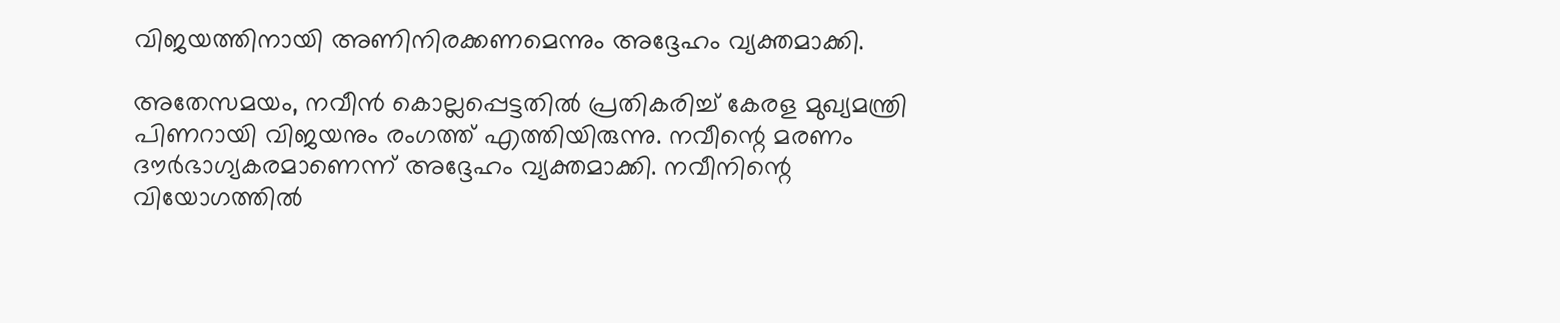വിജയത്തിനായി അണിനിരക്കണമെന്നും അദ്ദേഹം വ്യക്തമാക്കി.

അതേസമയം, നവീൻ കൊല്ലപ്പെട്ടതിൽ പ്രതികരിച്ച് കേരള മുഖ്യമന്ത്രി പിണറായി വിജയനും രംഗത്ത് എത്തിയിരുന്നു. നവീന്റെ മരണം ദൗർഭാഗ്യകരമാണെന്ന് അദ്ദേഹം വ്യക്തമാക്കി. നവീനിന്റെ വിയോഗത്തിൽ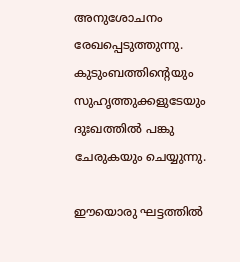അനുശോചനം രേഖപ്പെടുത്തുന്നു. കുടുംബത്തിന്റെയും സുഹൃത്തുക്കളുടേയും ദുഃഖത്തിൽ പങ്കു ചേരുകയും ചെയ്യുന്നു.

ഈയൊരു ഘട്ടത്തില്‍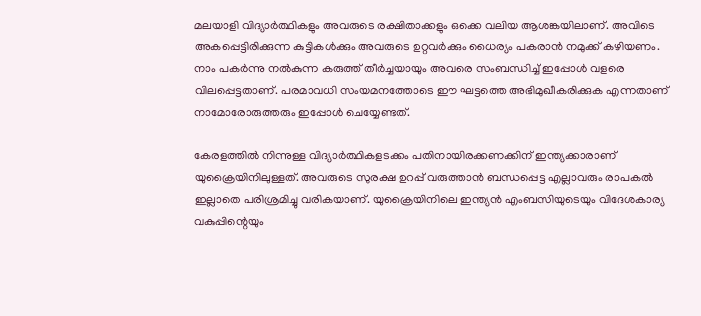മലയാളി വിദ്യാർത്ഥികളും അവരുടെ രക്ഷിതാക്കളും ഒക്കെ വലിയ ആശങ്കയിലാണ്. അവിടെ അകപ്പെട്ടിരിക്കുന്ന കുട്ടികള്‍ക്കും അവരുടെ ഉറ്റവർക്കും ധൈര്യം പകരാന്‍ നമുക്ക് കഴിയണം. നാം പകര്‍ന്നു നല്‍കുന്ന കരുത്ത് തീര്‍ച്ചയായും അവരെ സംബന്ധിച്ച് ഇപ്പോള്‍ വളരെ വിലപ്പെട്ടതാണ്. പരമാവധി സംയമനത്തോടെ ഈ ഘട്ടത്തെ അഭിമുഖീകരിക്കുക എന്നതാണ് നാമോരോരുത്തരും ഇപ്പോൾ ചെയ്യേണ്ടത്.

കേരളത്തില്‍ നിന്നുള്ള വിദ്യാര്‍ത്ഥികളടക്കം പതിനായിരക്കണക്കിന് ഇന്ത്യക്കാരാണ് യുക്രൈയിനിലുള്ളത്. അവരുടെ സുരക്ഷ ഉറപ്പ് വരുത്താന്‍ ബന്ധപ്പെട്ട എല്ലാവരും രാപകല്‍ ഇല്ലാതെ പരിശ്രമിച്ചു വരികയാണ്. യുക്രൈയിനിലെ ഇന്ത്യന്‍ എംബസിയുടെയും വിദേശകാര്യ വകുപ്പിന്റെയും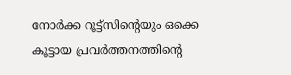നോര്‍ക്ക റൂട്ട്‌സിന്റെയും ഒക്കെ കൂട്ടായ പ്രവർത്തനത്തിന്റെ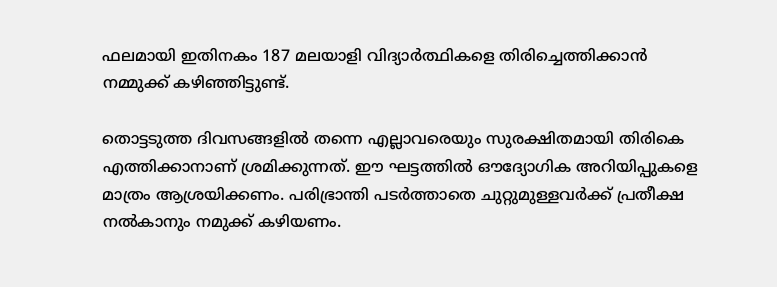ഫലമായി ഇതിനകം 187 മലയാളി വിദ്യാര്‍ത്ഥികളെ തിരിച്ചെത്തിക്കാൻ നമ്മുക്ക് കഴിഞ്ഞിട്ടുണ്ട്.

തൊട്ടടുത്ത ദിവസങ്ങളിൽ തന്നെ എല്ലാവരെയും സുരക്ഷിതമായി തിരികെ എത്തിക്കാനാണ് ശ്രമിക്കുന്നത്. ഈ ഘട്ടത്തിൽ ഔദ്യോഗിക അറിയിപ്പുകളെ മാത്രം ആശ്രയിക്കണം. പരിഭ്രാന്തി പടർത്താതെ ചുറ്റുമുള്ളവർക്ക് പ്രതീക്ഷ നൽകാനും നമുക്ക് കഴിയണം.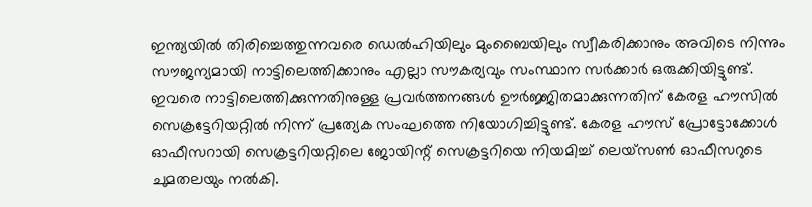ഇന്ത്യയിൽ തിരിച്ചെത്തുന്നവരെ ഡെൽഹിയിലും മുംബൈയിലും സ്വീകരിക്കാനും അവിടെ നിന്നും സൗജന്യമായി നാട്ടിലെത്തിക്കാനും എല്ലാ സൗകര്യവും സംസ്ഥാന സർക്കാര്‍ ഒരുക്കിയിട്ടുണ്ട്. ഇവരെ നാട്ടിലെത്തിക്കുന്നതിനുള്ള പ്രവർത്തനങ്ങൾ ഊർജ്ജിതമാക്കുന്നതിന് കേരള ഹൗസിൽ സെക്രട്ടേറിയറ്റിൽ നിന്ന് പ്രത്യേക സംഘത്തെ നിയോഗിച്ചിട്ടുണ്ട്. കേരള ഹൗസ് പ്രോട്ടോക്കോൾ ഓഫീസറായി സെക്രട്ടറിയറ്റിലെ ജോയിന്റ് സെക്രട്ടറിയെ നിയമിച്ച് ലെയ്‌സൺ ഓഫീസറുടെ ചുമതലയും നൽകി.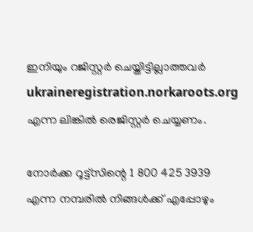ഇനിയും റജിസ്റ്റർ ചെയ്തിട്ടില്ലാത്തവർ ukraineregistration.norkaroots.org എന്ന ലിങ്കില്‍ രെജിസ്റ്റർ ചെയ്യണം.

നോര്‍ക്ക റൂട്ട്‌സിന്റെ 1 800 425 3939 എന്ന നമ്പരില്‍ നിങ്ങള്‍ക്ക് എപ്പോഴും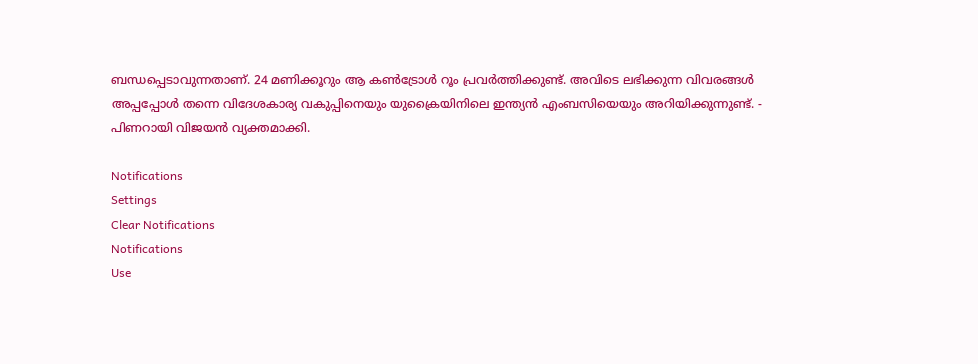ബന്ധപ്പെടാവുന്നതാണ്. 24 മണിക്കൂറും ആ കണ്‍ട്രോള്‍ റൂം പ്രവര്‍ത്തിക്കുണ്ട്. അവിടെ ലഭിക്കുന്ന വിവരങ്ങള്‍ അപ്പപ്പോള്‍ തന്നെ വിദേശകാര്യ വകുപ്പിനെയും യുക്രൈയിനിലെ ഇന്ത്യന്‍ എംബസിയെയും അറിയിക്കുന്നുണ്ട്. - പിണറായി വിജയൻ വ്യക്തമാക്കി.

Notifications
Settings
Clear Notifications
Notifications
Use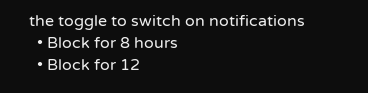the toggle to switch on notifications
  • Block for 8 hours
  • Block for 12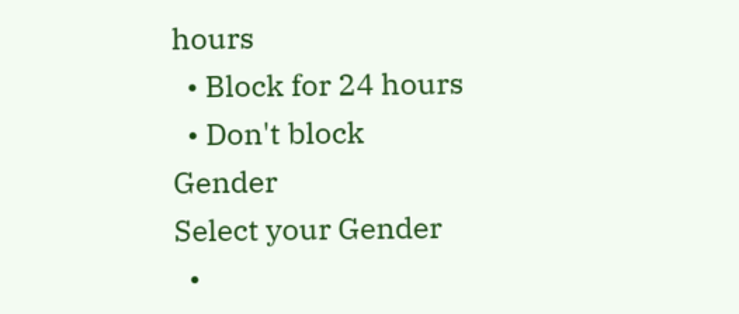hours
  • Block for 24 hours
  • Don't block
Gender
Select your Gender
  •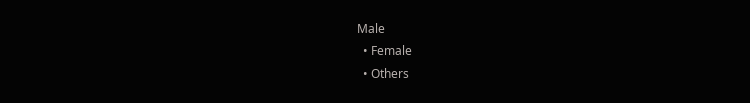Male
  • Female
  • Others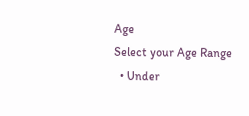Age
Select your Age Range
  • Under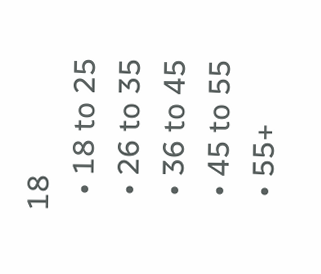18
  • 18 to 25
  • 26 to 35
  • 36 to 45
  • 45 to 55
  • 55+